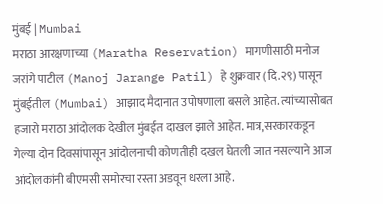मुंबई | Mumbai
मराठा आरक्षणाच्या (Maratha Reservation) मागणीसाठी मनोज जरांगे पाटील (Manoj Jarange Patil) हे शुक्रवार (दि.२९) पासून मुंबईतील (Mumbai) आझाद मैदानात उपोषणाला बसले आहेत. त्यांच्यासोबत हजारो मराठा आंदोलक देखील मुंबईत दाखल झाले आहेत. मात्र,सरकारकडून गेल्या दोन दिवसांपासून आंदोलनाची कोणतीही दखल घेतली जात नसल्याने आज आंदोलकांनी बीएमसी समोरचा रस्ता अडवून धरला आहे.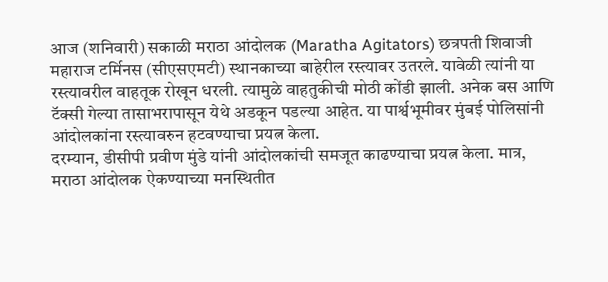आज (शनिवारी) सकाळी मराठा आंदोलक (Maratha Agitators) छत्रपती शिवाजी महाराज टर्मिनस (सीएसएमटी) स्थानकाच्या बाहेरील रस्त्यावर उतरले. यावेळी त्यांनी या रस्त्यावरील वाहतूक रोखून धरली. त्यामुळे वाहतुकीची मोठी कोंडी झाली. अनेक बस आणि टॅक्सी गेल्या तासाभरापासून येथे अडकून पडल्या आहेत. या पार्श्वभूमीवर मुंबई पोलिसांनी आंदोलकांना रस्त्यावरुन हटवण्याचा प्रयत्न केला.
दरम्यान, डीसीपी प्रवीण मुंडे यांनी आंदोलकांची समजूत काढण्याचा प्रयत्न केला. मात्र, मराठा आंदोलक ऐकण्याच्या मनस्थितीत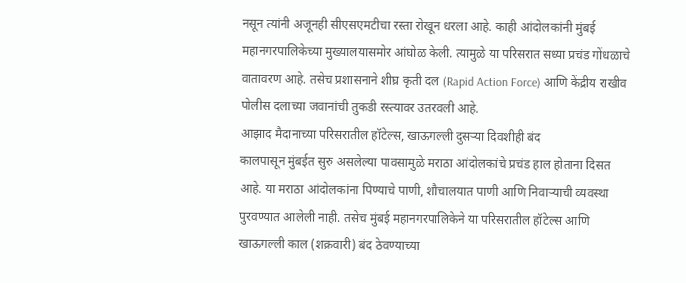नसून त्यांनी अजूनही सीएसएमटीचा रस्ता रोखून धरला आहे. काही आंदोलकांनी मुंबई महानगरपालिकेच्या मुख्यालयासमोर आंघोळ केली. त्यामुळे या परिसरात सध्या प्रचंड गोंधळाचे वातावरण आहे. तसेच प्रशासनाने शीघ्र कृती दल (Rapid Action Force) आणि केंद्रीय राखीव पोलीस दलाच्या जवानांची तुकडी रस्त्यावर उतरवली आहे.
आझाद मैदानाच्या परिसरातील हॉटेल्स, खाऊगल्ली दुसऱ्या दिवशीही बंद
कालपासून मुंबईत सुरु असलेल्या पावसामुळे मराठा आंदोलकांचे प्रचंड हाल होताना दिसत आहे. या मराठा आंदोलकांना पिण्याचे पाणी, शौचालयात पाणी आणि निवाऱ्याची व्यवस्था पुरवण्यात आलेली नाही. तसेच मुंबई महानगरपालिकेने या परिसरातील हॉटेल्स आणि खाऊगल्ली काल (शक्रवारी) बंद ठेवण्याच्या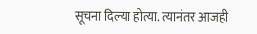सूचना दिल्या होत्या. त्यानंतर आजही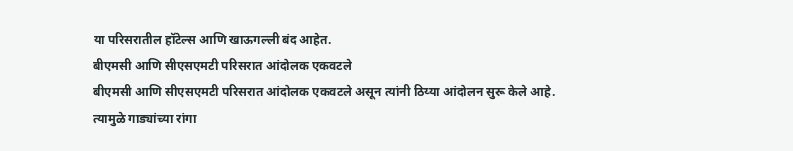या परिसरातील हॉटेल्स आणि खाऊगल्ली बंद आहेत.
बीएमसी आणि सीएसएमटी परिसरात आंदोलक एकवटले
बीएमसी आणि सीएसएमटी परिसरात आंदोलक एकवटले असून त्यांनी ठिय्या आंदोलन सुरू केले आहे. त्यामुळे गाड्यांच्या रांगा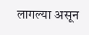लागल्या असून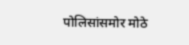पोलिसांसमोर मोठे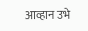आव्हान उभे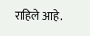राहिले आहे.